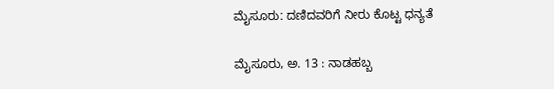ಮೈಸೂರುː ದಣಿದವರಿಗೆ ನೀರು ಕೊಟ್ಟ ಧನ್ಯತೆ

ಮೈಸೂರು, ಅ. 13 : ನಾಡಹಬ್ಬ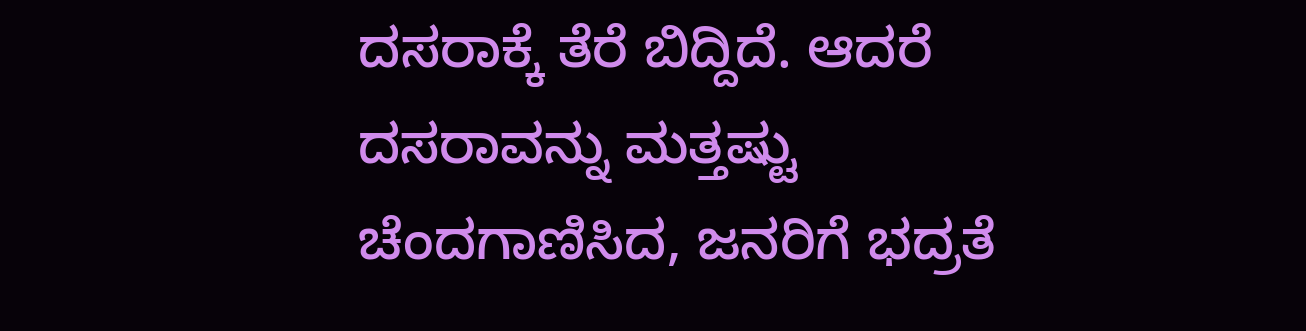ದಸರಾಕ್ಕೆ ತೆರೆ ಬಿದ್ದಿದೆ. ಆದರೆ ದಸರಾವನ್ನು ಮತ್ತಷ್ಟು ಚೆಂದಗಾಣಿಸಿದ, ಜನರಿಗೆ ಭದ್ರತೆ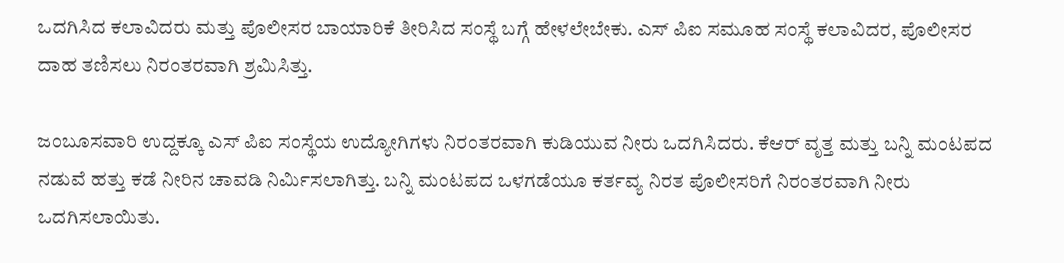ಒದಗಿಸಿದ ಕಲಾವಿದರು ಮತ್ತು ಪೊಲೀಸರ ಬಾಯಾರಿಕೆ ತೀರಿಸಿದ ಸಂಸ್ಥೆ ಬಗ್ಗೆ ಹೇಳಲೇಬೇಕು. ಎಸ್ ಪಿಐ ಸಮೂಹ ಸಂಸ್ಥೆ ಕಲಾವಿದರ, ಪೊಲೀಸರ ದಾಹ ತಣಿಸಲು ನಿರಂತರವಾಗಿ ಶ್ರಮಿಸಿತ್ತು.

ಜಂಬೂಸವಾರಿ ಉದ್ದಕ್ಕೂ ಎಸ್ ಪಿಐ ಸಂಸ್ಥೆಯ ಉದ್ಯೋಗಿಗಳು ನಿರಂತರವಾಗಿ ಕುಡಿಯುವ ನೀರು ಒದಗಿಸಿದರು. ಕೆಆರ್ ವೃತ್ತ ಮತ್ತು ಬನ್ನಿ ಮಂಟಪದ ನಡುವೆ ಹತ್ತು ಕಡೆ ನೀರಿನ ಚಾವಡಿ ನಿರ್ಮಿಸಲಾಗಿತ್ತು. ಬನ್ನಿ ಮಂಟಪದ ಒಳಗಡೆಯೂ ಕರ್ತವ್ಯ ನಿರತ ಪೊಲೀಸರಿಗೆ ನಿರಂತರವಾಗಿ ನೀರು ಒದಗಿಸಲಾಯಿತು.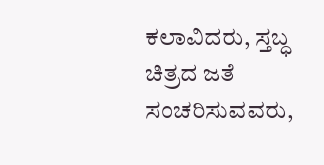ಕಲಾವಿದರು, ಸ್ತಬ್ಧ ಚಿತ್ರದ ಜತೆ ಸಂಚರಿಸುವವರು,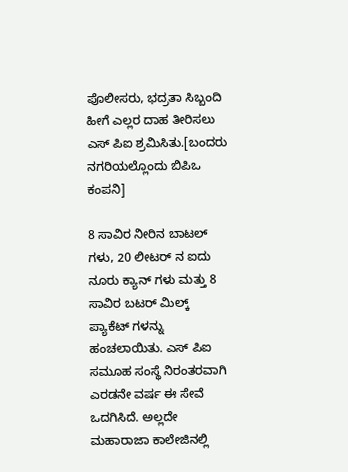ಪೊಲೀಸರು, ಭದ್ರತಾ ಸಿಬ್ಬಂದಿ ಹೀಗೆ ಎಲ್ಲರ ದಾಹ ತೀರಿಸಲು ಎಸ್ ಪಿಐ ಶ್ರಮಿಸಿತು.[ಬಂದರು ನಗರಿಯಲ್ಲೊಂದು ಬಿಪಿಒ ಕಂಪನಿ]

8 ಸಾವಿರ ನೀರಿನ ಬಾಟಲ್‌ ಗಳು, 20 ಲೀಟರ್ ನ ಐದು ನೂರು ಕ್ಯಾನ್ ಗಳು ಮತ್ತು 8 ಸಾವಿರ ಬಟರ್ ಮಿಲ್ಕ್ ಪ್ಯಾಕೆಟ್ ಗಳನ್ನು ಹಂಚಲಾಯಿತು. ಎಸ್ ಪಿಐ ಸಮೂಹ ಸಂಸ್ಥೆ ನಿರಂತರವಾಗಿ ಎರಡನೇ ವರ್ಷ ಈ ಸೇವೆ ಒದಗಿಸಿದೆ. ಅಲ್ಲದೇ ಮಹಾರಾಜಾ ಕಾಲೇಜಿನಲ್ಲಿ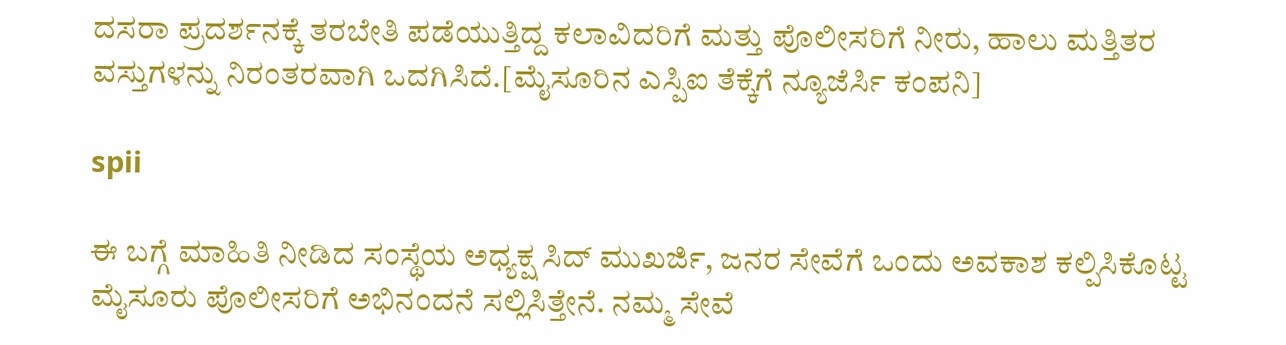ದಸರಾ ಪ್ರದರ್ಶನಕ್ಕೆ ತರಬೇತಿ ಪಡೆಯುತ್ತಿದ್ದ ಕಲಾವಿದರಿಗೆ ಮತ್ತು ಪೊಲೀಸರಿಗೆ ನೀರು, ಹಾಲು ಮತ್ತಿತರ ವಸ್ತುಗಳನ್ನು ನಿರಂತರವಾಗಿ ಒದಗಿಸಿದೆ.[ಮೈಸೂರಿನ ಎಸ್ಪಿಐ ತೆಕ್ಕೆಗೆ ನ್ಯೂಜೆರ್ಸಿ ಕಂಪನಿ]

spii

ಈ ಬಗ್ಗೆ ಮಾಹಿತಿ ನೀಡಿದ ಸಂಸ್ಥೆಯ ಅಧ್ಯಕ್ಷ ಸಿದ್ ಮುಖರ್ಜಿ, ಜನರ ಸೇವೆಗೆ ಒಂದು ಅವಕಾಶ ಕಲ್ಪಿಸಿಕೊಟ್ಟ ಮೈಸೂರು ಪೊಲೀಸರಿಗೆ ಅಭಿನಂದನೆ ಸಲ್ಲಿಸಿತ್ತೇನೆ. ನಮ್ಮ ಸೇವೆ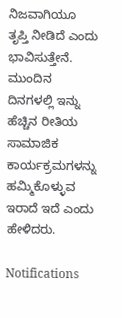ನಿಜವಾಗಿಯೂ ತೃಪ್ತಿ ನೀಡಿದೆ ಎಂದು ಭಾವಿಸುತ್ತೇನೆ. ಮುಂದಿನ ದಿನಗಳಲ್ಲಿ ಇನ್ನು ಹೆಚ್ಚಿನ ರೀತಿಯ ಸಾಮಾಜಿಕ ಕಾರ್ಯಕ್ರಮಗಳನ್ನು ಹಮ್ಮಿಕೊಳ್ಳುವ ಇರಾದೆ ಇದೆ ಎಂದು ಹೇಳಿದರು.

Notifications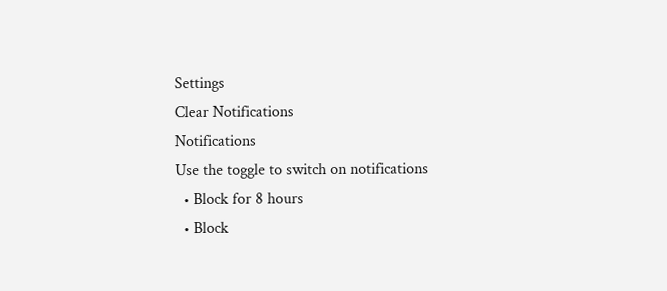Settings
Clear Notifications
Notifications
Use the toggle to switch on notifications
  • Block for 8 hours
  • Block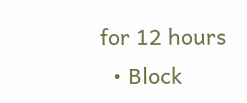for 12 hours
  • Block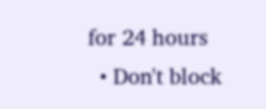for 24 hours
  • Don't block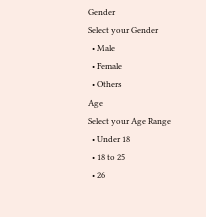Gender
Select your Gender
  • Male
  • Female
  • Others
Age
Select your Age Range
  • Under 18
  • 18 to 25
  • 26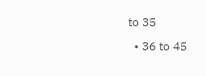to 35
  • 36 to 45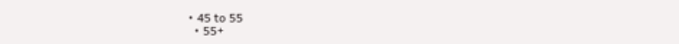• 45 to 55
  • 55+